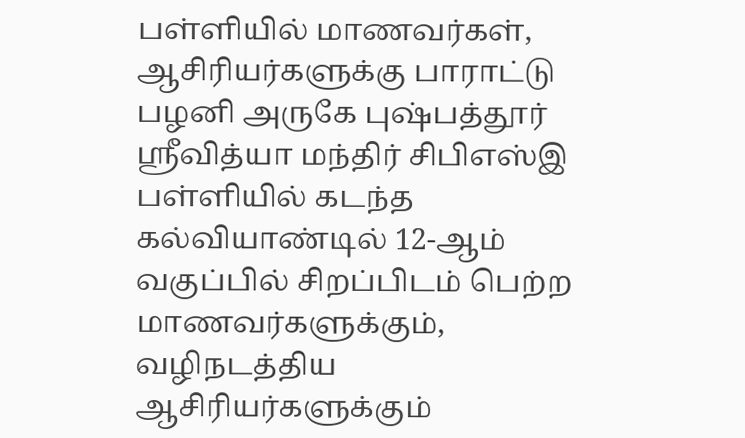பள்ளியில் மாணவர்கள், ஆசிரியர்களுக்கு பாராட்டு
பழனி அருகே புஷ்பத்தூர் ஸ்ரீவித்யா மந்திர் சிபிஎஸ்இ பள்ளியில் கடந்த கல்வியாண்டில் 12-ஆம் வகுப்பில் சிறப்பிடம் பெற்ற மாணவர்களுக்கும், வழிநடத்திய ஆசிரியர்களுக்கும்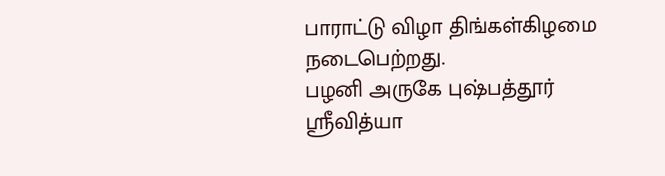பாராட்டு விழா திங்கள்கிழமை நடைபெற்றது.
பழனி அருகே புஷ்பத்தூர் ஸ்ரீவித்யா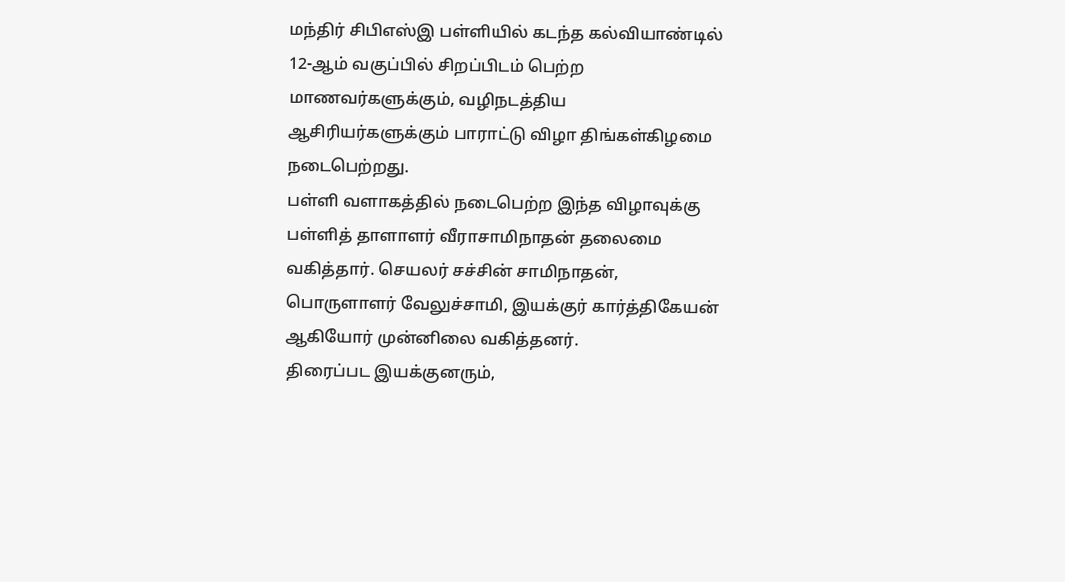மந்திர் சிபிஎஸ்இ பள்ளியில் கடந்த கல்வியாண்டில் 12-ஆம் வகுப்பில் சிறப்பிடம் பெற்ற மாணவர்களுக்கும், வழிநடத்திய ஆசிரியர்களுக்கும் பாராட்டு விழா திங்கள்கிழமை நடைபெற்றது.
பள்ளி வளாகத்தில் நடைபெற்ற இந்த விழாவுக்கு பள்ளித் தாளாளர் வீராசாமிநாதன் தலைமை வகித்தார். செயலர் சச்சின் சாமிநாதன், பொருளாளர் வேலுச்சாமி, இயக்குர் கார்த்திகேயன் ஆகியோர் முன்னிலை வகித்தனர்.
திரைப்பட இயக்குனரும்,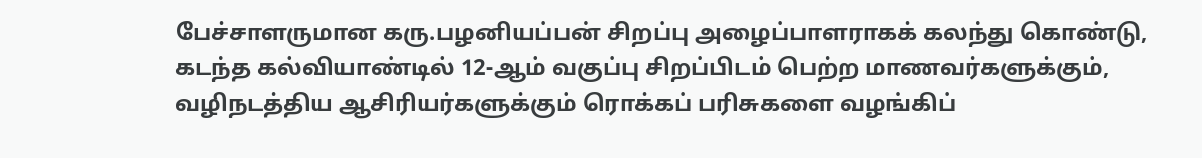பேச்சாளருமான கரு.பழனியப்பன் சிறப்பு அழைப்பாளராகக் கலந்து கொண்டு, கடந்த கல்வியாண்டில் 12-ஆம் வகுப்பு சிறப்பிடம் பெற்ற மாணவர்களுக்கும், வழிநடத்திய ஆசிரியர்களுக்கும் ரொக்கப் பரிசுகளை வழங்கிப்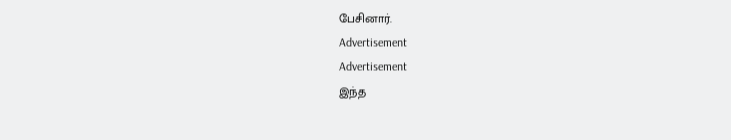பேசினார்.
Advertisement
Advertisement
இந்த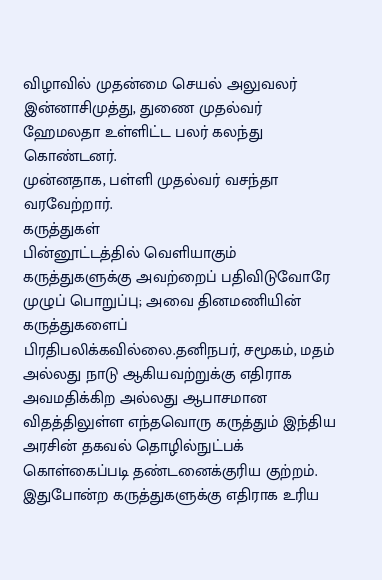விழாவில் முதன்மை செயல் அலுவலர் இன்னாசிமுத்து, துணை முதல்வர் ஹேமலதா உள்ளிட்ட பலர் கலந்து கொண்டனர்.
முன்னதாக, பள்ளி முதல்வர் வசந்தா வரவேற்றார்.
கருத்துகள்
பின்னூட்டத்தில் வெளியாகும் கருத்துகளுக்கு அவற்றைப் பதிவிடுவோரே முழுப் பொறுப்பு; அவை தினமணியின் கருத்துகளைப் பிரதிபலிக்கவில்லை.தனிநபர், சமூகம், மதம் அல்லது நாடு ஆகியவற்றுக்கு எதிராக அவமதிக்கிற அல்லது ஆபாசமான விதத்திலுள்ள எந்தவொரு கருத்தும் இந்திய அரசின் தகவல் தொழில்நுட்பக் கொள்கைப்படி தண்டனைக்குரிய குற்றம். இதுபோன்ற கருத்துகளுக்கு எதிராக உரிய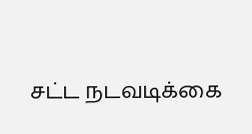சட்ட நடவடிக்கை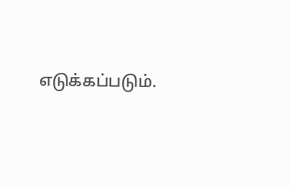எடுக்கப்படும்.